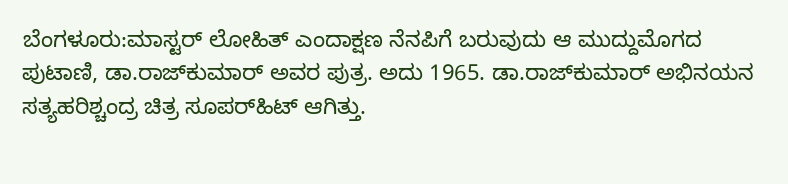ಬೆಂಗಳೂರು:ಮಾಸ್ಟರ್‌ ಲೋಹಿತ್‌ ಎಂದಾಕ್ಷಣ ನೆನಪಿಗೆ ಬರುವುದು ಆ ಮುದ್ದುಮೊಗದ ಪುಟಾಣಿ, ಡಾ.ರಾಜ್‌ಕುಮಾರ್‌ ಅವರ ಪುತ್ರ. ಅದು 1965. ಡಾ.ರಾಜ್‌ಕುಮಾರ್‌ ಅಭಿನಯನ ಸತ್ಯಹರಿಶ್ಚಂದ್ರ ಚಿತ್ರ ಸೂಪರ್‌ಹಿಟ್‌ ಆಗಿತ್ತು.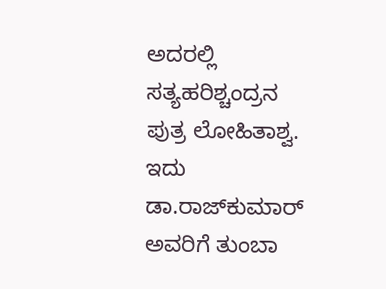ಅದರಲ್ಲಿ ಸತ್ಯಹರಿಶ್ಚಂದ್ರನ ಪುತ್ರ ಲೋಹಿತಾಶ್ವ. ಇದು ಡಾ.ರಾಜ್‌ಕುಮಾರ್‌ ಅವರಿಗೆ ತುಂಬಾ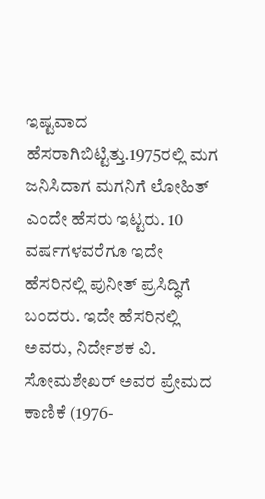ಇಷ್ಟವಾದ ಹೆಸರಾಗಿಬಿಟ್ಟಿತ್ತು.1975ರಲ್ಲಿ ಮಗ ಜನಿಸಿದಾಗ ಮಗನಿಗೆ ಲೋಹಿತ್‌ ಎಂದೇ ಹೆಸರು ಇಟ್ಟರು. 10 ವರ್ಷಗಳವರೆಗೂ ಇದೇ ಹೆಸರಿನಲ್ಲಿ ಪುನೀತ್‌ ಪ್ರಸಿದ್ಧಿಗೆ ಬಂದರು. ಇದೇ ಹೆಸರಿನಲ್ಲಿ ಅವರು, ನಿರ್ದೇಶಕ ವಿ. ಸೋಮಶೇಖರ್ ಅವರ ಪ್ರೇಮದ ಕಾಣಿಕೆ (1976-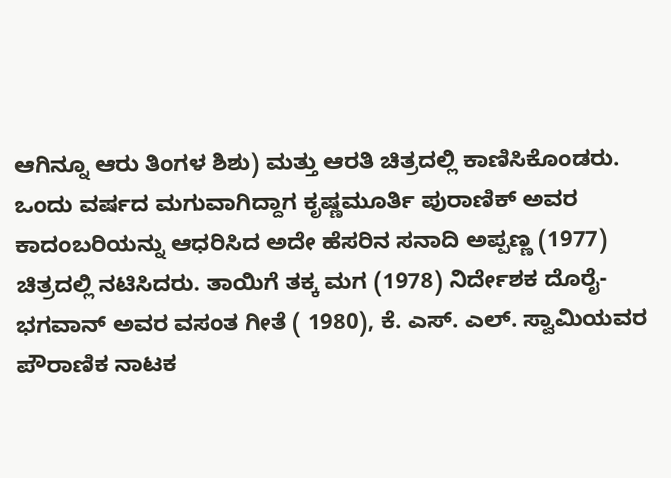ಆಗಿನ್ನೂ ಆರು ತಿಂಗಳ ಶಿಶು) ಮತ್ತು ಆರತಿ ಚಿತ್ರದಲ್ಲಿ ಕಾಣಿಸಿಕೊಂಡರು. ಒಂದು ವರ್ಷದ ಮಗುವಾಗಿದ್ದಾಗ ಕೃಷ್ಣಮೂರ್ತಿ ಪುರಾಣಿಕ್ ಅವರ ಕಾದಂಬರಿಯನ್ನು ಆಧರಿಸಿದ ಅದೇ ಹೆಸರಿನ ಸನಾದಿ ಅಪ್ಪಣ್ಣ (1977) ಚಿತ್ರದಲ್ಲಿ ನಟಿಸಿದರು. ತಾಯಿಗೆ ತಕ್ಕ ಮಗ (1978) ನಿರ್ದೇಶಕ ದೊರೈ-ಭಗವಾನ್ ಅವರ ವಸಂತ ಗೀತೆ ( 1980), ಕೆ. ಎಸ್. ಎಲ್. ಸ್ವಾಮಿಯವರ ಪೌರಾಣಿಕ ನಾಟಕ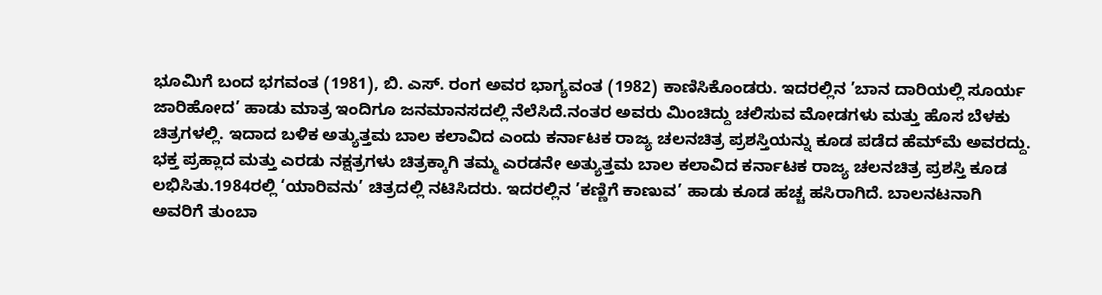ಭೂಮಿಗೆ ಬಂದ ಭಗವಂತ (1981), ಬಿ. ಎಸ್. ರಂಗ ಅವರ ಭಾಗ್ಯವಂತ (1982) ಕಾಣಿಸಿಕೊಂಡರು. ಇದರಲ್ಲಿನ ’ಬಾನ ದಾರಿಯಲ್ಲಿ ಸೂರ್ಯ ಜಾರಿಹೋದ’ ಹಾಡು ಮಾತ್ರ ಇಂದಿಗೂ ಜನಮಾನಸದಲ್ಲಿ ನೆಲೆಸಿದೆ.ನಂತರ ಅವರು ಮಿಂಚಿದ್ದು ಚಲಿಸುವ ಮೋಡಗಳು ಮತ್ತು ಹೊಸ ಬೆಳಕು ಚಿತ್ರಗಳಲ್ಲಿ. ಇದಾದ ಬಳಿಕ ಅತ್ಯುತ್ತಮ ಬಾಲ ಕಲಾವಿದ ಎಂದು ಕರ್ನಾಟಕ ರಾಜ್ಯ ಚಲನಚಿತ್ರ ಪ್ರಶಸ್ತಿಯನ್ನು ಕೂಡ ಪಡೆದ ಹೆಮ್‌ಮೆ ಅವರದ್ದು. ಭಕ್ತ ಪ್ರಹ್ಲಾದ ಮತ್ತು ಎರಡು ನಕ್ಷತ್ರಗಳು ಚಿತ್ರಕ್ಕಾಗಿ ತಮ್ಮ ಎರಡನೇ ಅತ್ಯುತ್ತಮ ಬಾಲ ಕಲಾವಿದ ಕರ್ನಾಟಕ ರಾಜ್ಯ ಚಲನಚಿತ್ರ ಪ್ರಶಸ್ತಿ ಕೂಡ ಲಭಿಸಿತು.1984ರಲ್ಲಿ ‘ಯಾರಿವನು’ ಚಿತ್ರದಲ್ಲಿ ನಟಿಸಿದರು. ಇದರಲ್ಲಿನ ’ಕಣ್ಣಿಗೆ ಕಾಣುವ’ ಹಾಡು ಕೂಡ ಹಚ್ಚ ಹಸಿರಾಗಿದೆ. ಬಾಲನಟನಾಗಿ ಅವರಿಗೆ ತುಂಬಾ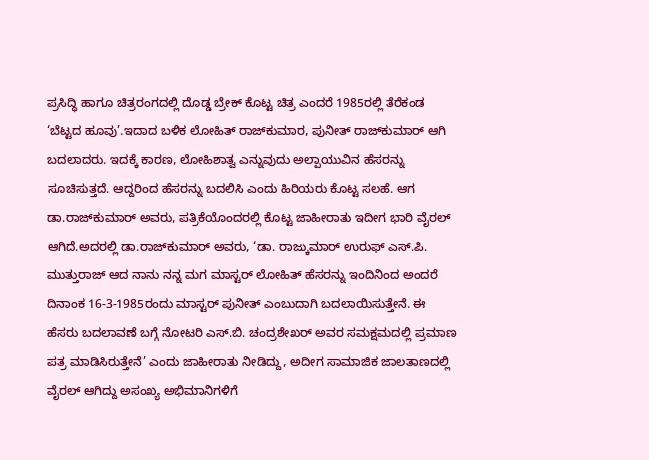ಪ್ರಸಿದ್ಧಿ ಹಾಗೂ ಚಿತ್ರರಂಗದಲ್ಲಿ ದೊಡ್ಡ ಬ್ರೇಕ್‌ ಕೊಟ್ಟ ಚಿತ್ರ ಎಂದರೆ 1985ರಲ್ಲಿ ತೆರೆಕಂಡ ‘ಬೆಟ್ಟದ ಹೂವು’.ಇದಾದ ಬಳಿಕ ಲೋಹಿತ್‌ ರಾಜ್‌ಕುಮಾರ, ಪುನೀತ್‌ ರಾಜ್‌ಕುಮಾರ್‌ ಆಗಿ ಬದಲಾದರು. ಇದಕ್ಕೆ ಕಾರಣ, ಲೋಹಿಶಾತ್ವ ಎನ್ನುವುದು ಅಲ್ಪಾಯುವಿನ ಹೆಸರನ್ನು ಸೂಚಿಸುತ್ತದೆ. ಆದ್ದರಿಂದ ಹೆಸರನ್ನು ಬದಲಿಸಿ ಎಂದು ಹಿರಿಯರು ಕೊಟ್ಟ ಸಲಹೆ. ಆಗ ಡಾ.ರಾಜ್‌ಕುಮಾರ್‌ ಅವರು, ಪತ್ರಿಕೆಯೊಂದರಲ್ಲಿ ಕೊಟ್ಟ ಜಾಹೀರಾತು ಇದೀಗ ಭಾರಿ ವೈರಲ್‌ ಆಗಿದೆ.ಅದರಲ್ಲಿ ಡಾ.ರಾಜ್‌ಕುಮಾರ್‌ ಅವರು, ‘ಡಾ. ರಾಜ್ಕುಮಾರ್ ಉರುಫ್ ಎಸ್.ಪಿ. ಮುತ್ತುರಾಜ್ ಆದ ನಾನು ನನ್ನ ಮಗ ಮಾಸ್ಟರ್ ಲೋಹಿತ್ ಹೆಸರನ್ನು ಇಂದಿನಿಂದ ಅಂದರೆ ದಿನಾಂಕ 16-3-1985ರಂದು ಮಾಸ್ಟರ್ ಪುನೀತ್ ಎಂಬುದಾಗಿ ಬದಲಾಯಿಸುತ್ತೇನೆ. ಈ ಹೆಸರು ಬದಲಾವಣೆ ಬಗ್ಗೆ ನೋಟರಿ ಎಸ್.ಬಿ. ಚಂದ್ರಶೇಖರ್ ಅವರ ಸಮಕ್ಷಮದಲ್ಲಿ ಪ್ರಮಾಣ ಪತ್ರ ಮಾಡಿಸಿರುತ್ತೇನೆ’ ಎಂದು ಜಾಹೀರಾತು ನೀಡಿದ್ದು, ಅದೀಗ ಸಾಮಾಜಿಕ ಜಾಲತಾಣದಲ್ಲಿ ವೈರಲ್‌ ಆಗಿದ್ದು ಅಸಂಖ್ಯ ಅಭಿಮಾನಿಗಳಿಗೆ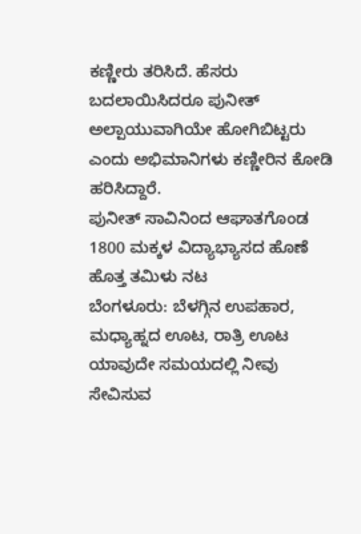ಕಣ್ಣೀರು ತರಿಸಿದೆ. ಹೆಸರು ಬದಲಾಯಿಸಿದರೂ ಪುನೀತ್‌ ಅಲ್ಪಾಯುವಾಗಿಯೇ ಹೋಗಿಬಿಟ್ಟರು ಎಂದು ಅಭಿಮಾನಿಗಳು ಕಣ್ಣೀರಿನ ಕೋಡಿ ಹರಿಸಿದ್ದಾರೆ.
ಪುನೀತ್‌ ಸಾವಿನಿಂದ ಆಘಾತಗೊಂಡ 1800 ಮಕ್ಕಳ ವಿದ್ಯಾಭ್ಯಾಸದ ಹೊಣೆ ಹೊತ್ತ ತಮಿಳು ನಟ
ಬೆಂಗಳೂರು: ಬೆಳಗ್ಗಿನ ಉಪಹಾರ, ಮಧ್ಯಾಹ್ನದ ಊಟ, ರಾತ್ರಿ ಊಟ ಯಾವುದೇ ಸಮಯದಲ್ಲಿ ನೀವು ಸೇವಿಸುವ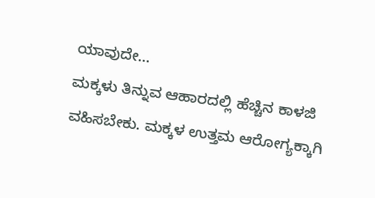ಯಾವುದೇ…
ಮಕ್ಕಳು ತಿನ್ನುವ ಆಹಾರದಲ್ಲಿ ಹೆಚ್ಚಿನ ಕಾಳಜಿ ವಹಿಸಬೇಕು. ಮಕ್ಕಳ ಉತ್ತಮ ಆರೋಗ್ಯಕ್ಕಾಗಿ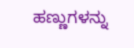ಹಣ್ಣುಗಳನ್ನು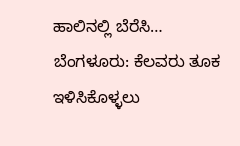ಹಾಲಿನಲ್ಲಿ ಬೆರೆಸಿ…
ಬೆಂಗಳೂರು: ಕೆಲವರು ತೂಕ ಇಳಿಸಿಕೊಳ್ಳಲು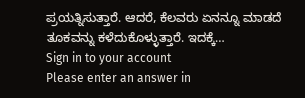ಪ್ರಯತ್ನಿಸುತ್ತಾರೆ. ಆದರೆ, ಕೆಲವರು ಏನನ್ನೂ ಮಾಡದೆ ತೂಕವನ್ನು ಕಳೆದುಕೊಳ್ಳುತ್ತಾರೆ. ಇದಕ್ಕೆ…
Sign in to your account
Please enter an answer in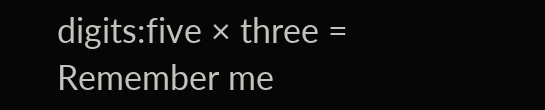digits:five × three =
Remember me